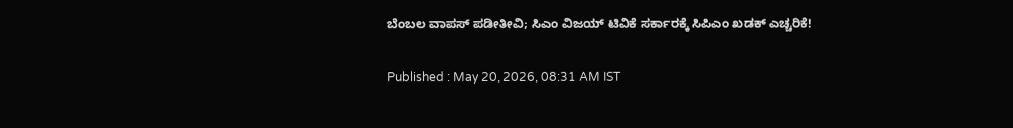ಬೆಂಬಲ ವಾಪಸ್ ಪಡೀತೀವಿ; ಸಿಎಂ ವಿಜಯ್ ಟಿವಿಕೆ ಸರ್ಕಾರಕ್ಕೆ ಸಿಪಿಎಂ ಖಡಕ್ ಎಚ್ಚರಿಕೆ!

Published : May 20, 2026, 08:31 AM IST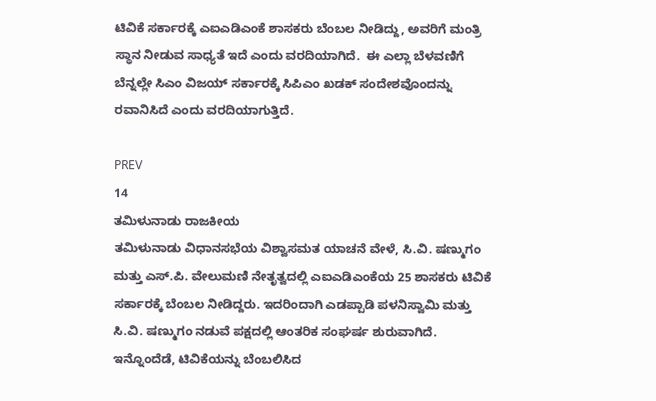ಟಿವಿಕೆ ಸರ್ಕಾರಕ್ಕೆ ಎಐಎಡಿಎಂಕೆ ಶಾಸಕರು ಬೆಂಬಲ ನೀಡಿದ್ದು, ಅವರಿಗೆ ಮಂತ್ರಿ ಸ್ಥಾನ ನೀಡುವ ಸಾಧ್ಯತೆ ಇದೆ ಎಂದು ವರದಿಯಾಗಿದೆ.  ಈ ಎಲ್ಲಾ ಬೆಳವಣಿಗೆ ಬೆನ್ನಲ್ಲೇ ಸಿಎಂ ವಿಜಯ್ ಸರ್ಕಾರಕ್ಕೆ ಸಿಪಿಎಂ ಖಡಕ್ ಸಂದೇಶವೊಂದನ್ನು ರವಾನಿಸಿದೆ ಎಂದು ವರದಿಯಾಗುತ್ತಿದೆ.

PREV
14
ತಮಿಳುನಾಡು ರಾಜಕೀಯ
ತಮಿಳುನಾಡು ವಿಧಾನಸಭೆಯ ವಿಶ್ವಾಸಮತ ಯಾಚನೆ ವೇಳೆ, ಸಿ.ವಿ. ಷಣ್ಮುಗಂ ಮತ್ತು ಎಸ್.ಪಿ. ವೇಲುಮಣಿ ನೇತೃತ್ವದಲ್ಲಿ ಎಐಎಡಿಎಂಕೆಯ 25 ಶಾಸಕರು ಟಿವಿಕೆ ಸರ್ಕಾರಕ್ಕೆ ಬೆಂಬಲ ನೀಡಿದ್ದರು. ಇದರಿಂದಾಗಿ ಎಡಪ್ಪಾಡಿ ಪಳನಿಸ್ವಾಮಿ ಮತ್ತು ಸಿ.ವಿ. ಷಣ್ಮುಗಂ ನಡುವೆ ಪಕ್ಷದಲ್ಲಿ ಆಂತರಿಕ ಸಂಘರ್ಷ ಶುರುವಾಗಿದೆ. ಇನ್ನೊಂದೆಡೆ, ಟಿವಿಕೆಯನ್ನು ಬೆಂಬಲಿಸಿದ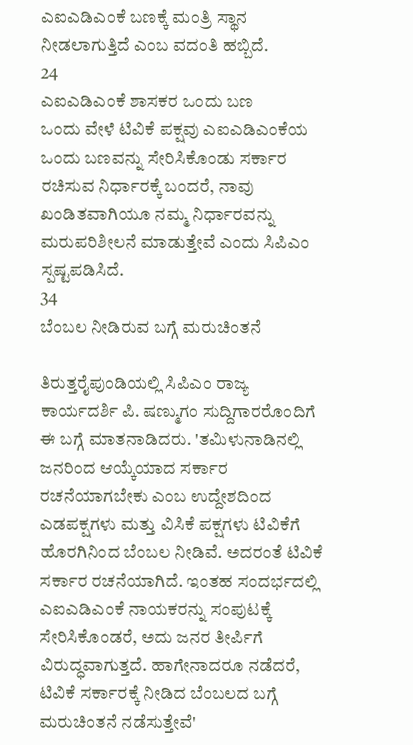ಎಐಎಡಿಎಂಕೆ ಬಣಕ್ಕೆ ಮಂತ್ರಿ ಸ್ಥಾನ ನೀಡಲಾಗುತ್ತಿದೆ ಎಂಬ ವದಂತಿ ಹಬ್ಬಿದೆ.
24
ಎಐಎಡಿಎಂಕೆ ಶಾಸಕರ ಒಂದು ಬಣ
ಒಂದು ವೇಳೆ ಟಿವಿಕೆ ಪಕ್ಷವು ಎಐಎಡಿಎಂಕೆಯ ಒಂದು ಬಣವನ್ನು ಸೇರಿಸಿಕೊಂಡು ಸರ್ಕಾರ ರಚಿಸುವ ನಿರ್ಧಾರಕ್ಕೆ ಬಂದರೆ, ನಾವು ಖಂಡಿತವಾಗಿಯೂ ನಮ್ಮ ನಿರ್ಧಾರವನ್ನು ಮರುಪರಿಶೀಲನೆ ಮಾಡುತ್ತೇವೆ ಎಂದು ಸಿಪಿಎಂ ಸ್ಪಷ್ಟಪಡಿಸಿದೆ.
34
ಬೆಂಬಲ ನೀಡಿರುವ ಬಗ್ಗೆ ಮರುಚಿಂತನೆ

ತಿರುತ್ತರೈಪುಂಡಿಯಲ್ಲಿ ಸಿಪಿಎಂ ರಾಜ್ಯ ಕಾರ್ಯದರ್ಶಿ ಪಿ. ಷಣ್ಮುಗಂ ಸುದ್ದಿಗಾರರೊಂದಿಗೆ ಈ ಬಗ್ಗೆ ಮಾತನಾಡಿದರು. 'ತಮಿಳುನಾಡಿನಲ್ಲಿ ಜನರಿಂದ ಆಯ್ಕೆಯಾದ ಸರ್ಕಾರ ರಚನೆಯಾಗಬೇಕು ಎಂಬ ಉದ್ದೇಶದಿಂದ ಎಡಪಕ್ಷಗಳು ಮತ್ತು ವಿಸಿಕೆ ಪಕ್ಷಗಳು ಟಿವಿಕೆಗೆ ಹೊರಗಿನಿಂದ ಬೆಂಬಲ ನೀಡಿವೆ. ಅದರಂತೆ ಟಿವಿಕೆ ಸರ್ಕಾರ ರಚನೆಯಾಗಿದೆ. ಇಂತಹ ಸಂದರ್ಭದಲ್ಲಿ ಎಐಎಡಿಎಂಕೆ ನಾಯಕರನ್ನು ಸಂಪುಟಕ್ಕೆ ಸೇರಿಸಿಕೊಂಡರೆ, ಅದು ಜನರ ತೀರ್ಪಿಗೆ ವಿರುದ್ಧವಾಗುತ್ತದೆ. ಹಾಗೇನಾದರೂ ನಡೆದರೆ, ಟಿವಿಕೆ ಸರ್ಕಾರಕ್ಕೆ ನೀಡಿದ ಬೆಂಬಲದ ಬಗ್ಗೆ ಮರುಚಿಂತನೆ ನಡೆಸುತ್ತೇವೆ'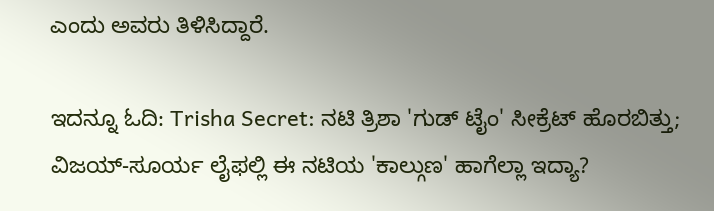ಎಂದು ಅವರು ತಿಳಿಸಿದ್ದಾರೆ.

ಇದನ್ನೂ ಓದಿ: Trisha Secret: ನಟಿ ತ್ರಿಶಾ 'ಗುಡ್ ಟೈಂ' ಸೀಕ್ರೆಟ್ ಹೊರಬಿತ್ತು; ವಿಜಯ್-ಸೂರ್ಯ ಲೈಫಲ್ಲಿ ಈ ನಟಿಯ 'ಕಾಲ್ಗುಣ' ಹಾಗೆಲ್ಲಾ ಇದ್ಯಾ?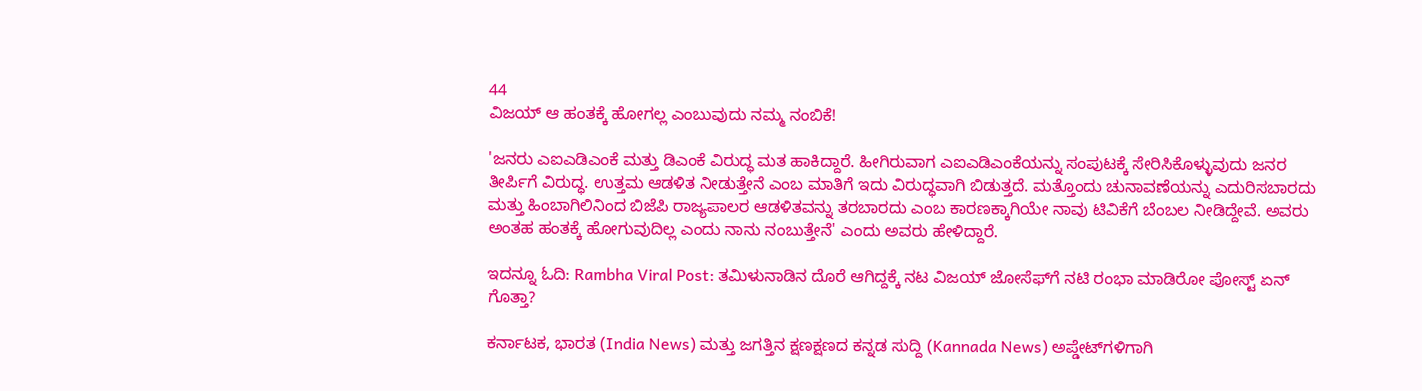44
ವಿಜಯ್ ಆ ಹಂತಕ್ಕೆ ಹೋಗಲ್ಲ ಎಂಬುವುದು ನಮ್ಮ ನಂಬಿಕೆ!

'ಜನರು ಎಐಎಡಿಎಂಕೆ ಮತ್ತು ಡಿಎಂಕೆ ವಿರುದ್ಧ ಮತ ಹಾಕಿದ್ದಾರೆ. ಹೀಗಿರುವಾಗ ಎಐಎಡಿಎಂಕೆಯನ್ನು ಸಂಪುಟಕ್ಕೆ ಸೇರಿಸಿಕೊಳ್ಳುವುದು ಜನರ ತೀರ್ಪಿಗೆ ವಿರುದ್ಧ. ಉತ್ತಮ ಆಡಳಿತ ನೀಡುತ್ತೇನೆ ಎಂಬ ಮಾತಿಗೆ ಇದು ವಿರುದ್ಧವಾಗಿ ಬಿಡುತ್ತದೆ. ಮತ್ತೊಂದು ಚುನಾವಣೆಯನ್ನು ಎದುರಿಸಬಾರದು ಮತ್ತು ಹಿಂಬಾಗಿಲಿನಿಂದ ಬಿಜೆಪಿ ರಾಜ್ಯಪಾಲರ ಆಡಳಿತವನ್ನು ತರಬಾರದು ಎಂಬ ಕಾರಣಕ್ಕಾಗಿಯೇ ನಾವು ಟಿವಿಕೆಗೆ ಬೆಂಬಲ ನೀಡಿದ್ದೇವೆ. ಅವರು ಅಂತಹ ಹಂತಕ್ಕೆ ಹೋಗುವುದಿಲ್ಲ ಎಂದು ನಾನು ನಂಬುತ್ತೇನೆ' ಎಂದು ಅವರು ಹೇಳಿದ್ದಾರೆ.

ಇದನ್ನೂ ಓದಿ: Rambha Viral Post: ತಮಿಳುನಾಡಿನ ದೊರೆ ಆಗಿದ್ದಕ್ಕೆ ನಟ ವಿಜಯ್ ಜೋಸೆಫ್‌ಗೆ ನಟಿ ರಂಭಾ ಮಾಡಿರೋ ಪೋಸ್ಟ್ ಏನ್ ಗೊತ್ತಾ?

ಕರ್ನಾಟಕ, ಭಾರತ (India News) ಮತ್ತು ಜಗತ್ತಿನ ಕ್ಷಣಕ್ಷಣದ ಕನ್ನಡ ಸುದ್ದಿ (Kannada News) ಅಪ್ಡೇಟ್‌ಗಳಿಗಾಗಿ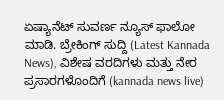ಏಷ್ಯಾನೆಟ್ ಸುವರ್ಣ ನ್ಯೂಸ್‌ ಫಾಲೋ ಮಾಡಿ. ಬ್ರೇಕಿಂಗ್ ಸುದ್ದಿ (Latest Kannada News), ವಿಶೇಷ ವರದಿಗಳು ಮತ್ತು ನೇರ ಪ್ರಸಾರಗಳೊಂದಿಗೆ (kannada news live)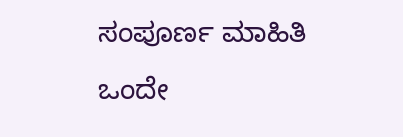ಸಂಪೂರ್ಣ ಮಾಹಿತಿ ಒಂದೇ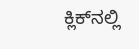ಕ್ಲಿಕ್‌ನಲ್ಲಿ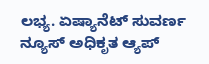ಲಭ್ಯ. ಏಷ್ಯಾನೆಟ್ ಸುವರ್ಣ ನ್ಯೂಸ್ ಅಧಿಕೃತ ಆ್ಯಪ್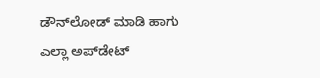ಡೌನ್‌ಲೋಡ್ ಮಾಡಿ ಹಾಗು ಎಲ್ಲಾ ಅಪ್‌ಡೇಟ್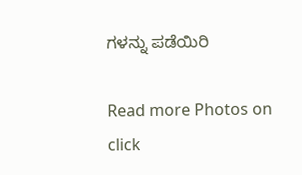ಗಳನ್ನು ಪಡೆಯಿರಿ

Read more Photos on
click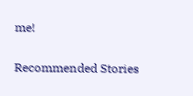me!

Recommended Stories